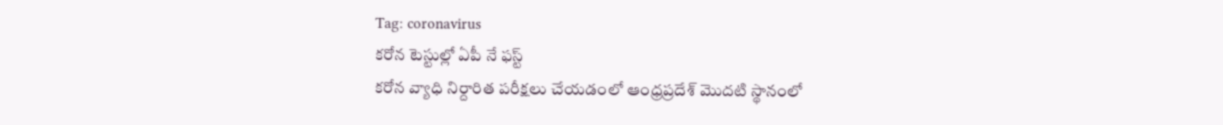Tag: coronavirus
కరోన టెస్టుల్లో ఏపీ నే ఫస్ట్
కరోన వ్యాధి నిర్దారిత పరీక్షలు చేయడంలో ఆంధ్రప్రదేశ్ మొదటి స్థానంలో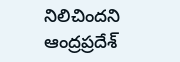నిలిచిందని ఆంద్రప్రదేశ్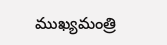ముఖ్యమంత్రి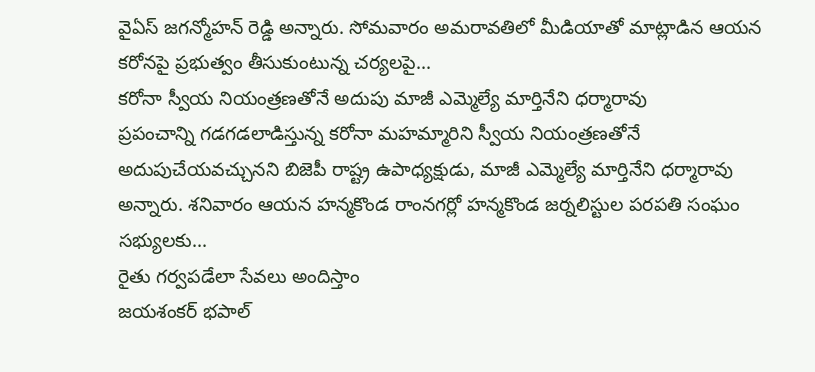వైఏస్ జగన్మోహన్ రెడ్డి అన్నారు. సోమవారం అమరావతిలో మీడియాతో మాట్లాడిన ఆయన కరోనపై ప్రభుత్వం తీసుకుంటున్న చర్యలపై...
కరోనా స్వీయ నియంత్రణతోనే అదుపు మాజీ ఎమ్మెల్యే మార్తినేని ధర్మారావు
ప్రపంచాన్ని గడగడలాడిస్తున్న కరోనా మహమ్మారిని స్వీయ నియంత్రణతోనే అదుపుచేయవచ్చునని బిజెపీ రాష్ట్ర ఉపాధ్యక్షుడు, మాజీ ఎమ్మెల్యే మార్తినేని ధర్మారావు అన్నారు. శనివారం ఆయన హన్మకొండ రాంనగర్లో హన్మకొండ జర్నలిస్టుల పరపతి సంఘం సభ్యులకు...
రైతు గర్వపడేలా సేవలు అందిస్తాం
జయశంకర్ భపాల్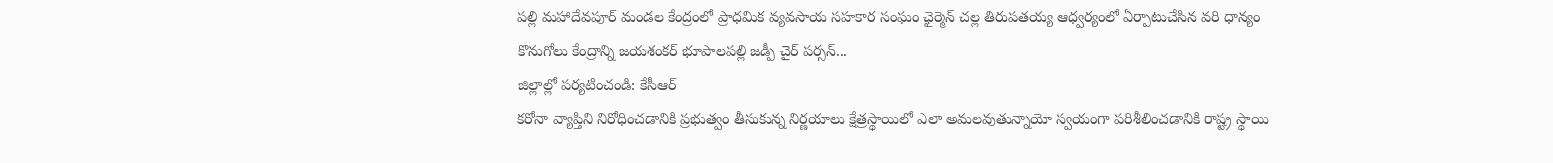పల్లి మహాదేవపూర్ మండల కేంద్రంలో ప్రాధమిక వ్యవసాయ సహకార సంఘం ఛైర్మెన్ చల్ల తిరుపతయ్య ఆధ్వర్యంలో ఏర్పాటుచేసిన వరి ధాన్యం కొనుగోలు కేంద్రాన్ని జయశంకర్ భూపాలపల్లి జడ్పీ చైర్ పర్సన్...
జిల్లాల్లో పర్యటించండి: కేసీఆర్
కరోనా వ్యాప్తిని నిరోధించడానికి ప్రభుత్వం తీసుకున్న నిర్ణయాలు క్షేత్రస్థాయిలో ఎలా అమలవుతున్నాయో స్వయంగా పరిశీలించడానికి రాష్ట్ర స్థాయి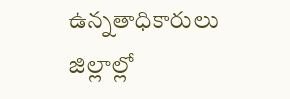ఉన్నతాధికారులు జిల్లాల్లో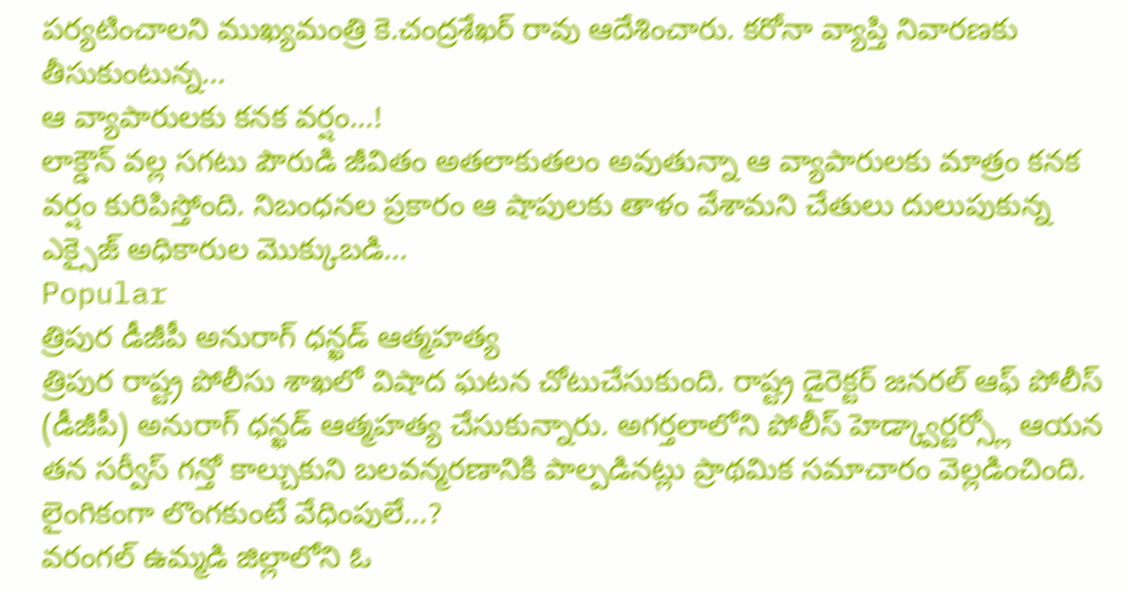పర్యటించాలని ముఖ్యమంత్రి కె.చంద్రశేఖర్ రావు ఆదేశించారు. కరోనా వ్యాప్తి నివారణకు తీసుకుంటున్న...
ఆ వ్యాపారులకు కనక వర్షం…!
లాక్డౌన్ వల్ల సగటు పౌరుడి జీవితం అతలాకుతలం అవుతున్నా ఆ వ్యాపారులకు మాత్రం కనక వర్షం కురిపిస్తోంది. నిబంధనల ప్రకారం ఆ షాపులకు తాళం వేశామని చేతులు దులుపుకున్న ఎక్సైజ్ అధికారుల మొక్కుబడి...
Popular
త్రిపుర డీజీపీ అనురాగ్ ధన్ఖడ్ ఆత్మహత్య
త్రిపుర రాష్ట్ర పోలీసు శాఖలో విషాద ఘటన చోటుచేసుకుంది. రాష్ట్ర డైరెక్టర్ జనరల్ ఆఫ్ పోలీస్ (డీజీపీ) అనురాగ్ ధన్ఖడ్ ఆత్మహత్య చేసుకున్నారు. అగర్తలాలోని పోలీస్ హెడ్క్వార్టర్స్లో ఆయన తన సర్వీస్ గన్తో కాల్చుకుని బలవన్మరణానికి పాల్పడినట్లు ప్రాథమిక సమాచారం వెల్లడించింది.
లైంగికంగా లొంగకుంటే వేధింపులే…?
వరంగల్ ఉమ్మడి జిల్లాలోని ఓ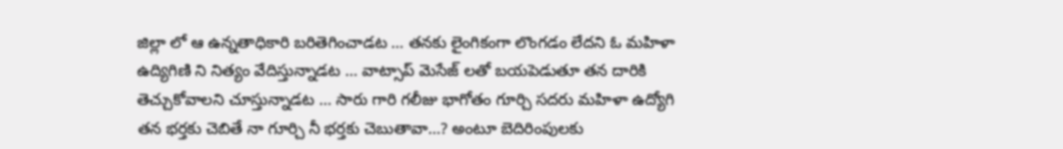జిల్లా లో ఆ ఉన్నతాధికారి బరితెగించాడట … తనకు లైంగికంగా లొంగడం లేదని ఓ మహిళా ఉద్యిగిణి ని నిత్యం వేదిస్తున్నాడట … వాట్సాప్ మెసేజ్ లతో బయపెడుతూ తన దారికి తెచ్చుకోవాలని చూస్తున్నాడట … సారు గారి గలీజు భాగోతం గూర్చి సదరు మహిళా ఉద్యోగి తన భర్తకు చెబితే నా గూర్చి నీ భర్తకు చెబుతావా…? అంటూ బెదిరింపులకు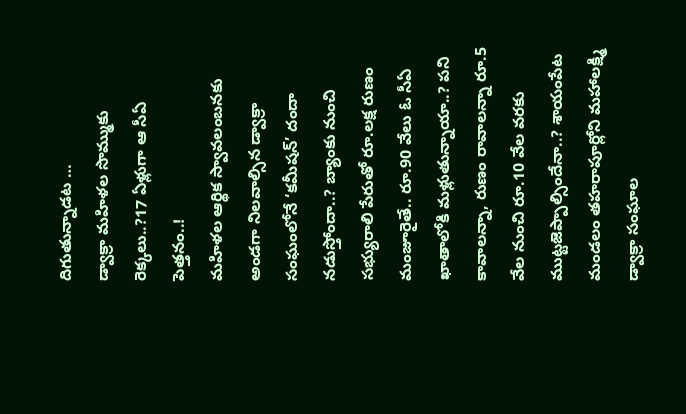దిగుతున్నాడట …
డ్వాక్రా మహిళల సొమ్ముకు రెక్కలు..?17 ఏళ్లుగా ఆ సీఏ పెత్తనం..!
మహిళల ఆర్థిక స్వావలంబనకు అండగా నిలవాల్సిన డ్వాక్రా సంఘంలోనే ‘కమీషన్’ దందా నడుస్తోందా..? బ్యాంకు నుంచి సభ్యురాలి పేరుతో రూ.లక్ష రుణం మంజూరైతే.. రూ.90 వేలు ఓ సీఏ ఖాతాలోకి మళ్లుతున్నాయా..? పని కావాలన్నా, రుణం రావాలన్నా రూ.5 వేల నుంచి రూ.10 వేల వరకు ముట్టజెప్పాల్సిందేనా..? శాయంపేట మండలం తహరాపూర్లోని మహాలక్ష్మి డ్వాక్రా సంఘాల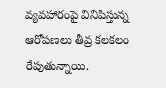వ్యవహారంపై వినిపిస్తున్న ఆరోపణలు తీవ్ర కలకలం రేపుతున్నాయి.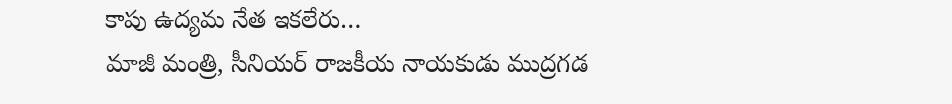కాపు ఉద్యమ నేత ఇకలేరు…
మాజీ మంత్రి, సీనియర్ రాజకీయ నాయకుడు ముద్రగడ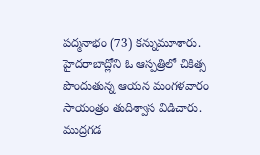పద్మనాభం (73) కన్నుమూశారు. హైదరాబాద్లోని ఓ ఆస్పత్రిలో చికిత్స పొందుతున్న ఆయన మంగళవారం సాయంత్రం తుదిశ్వాస విడిచారు. ముద్రగడ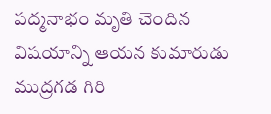పద్మనాభం మృతి చెందిన విషయాన్ని ఆయన కుమారుడు ముద్రగడ గిరి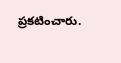ప్రకటించారు.